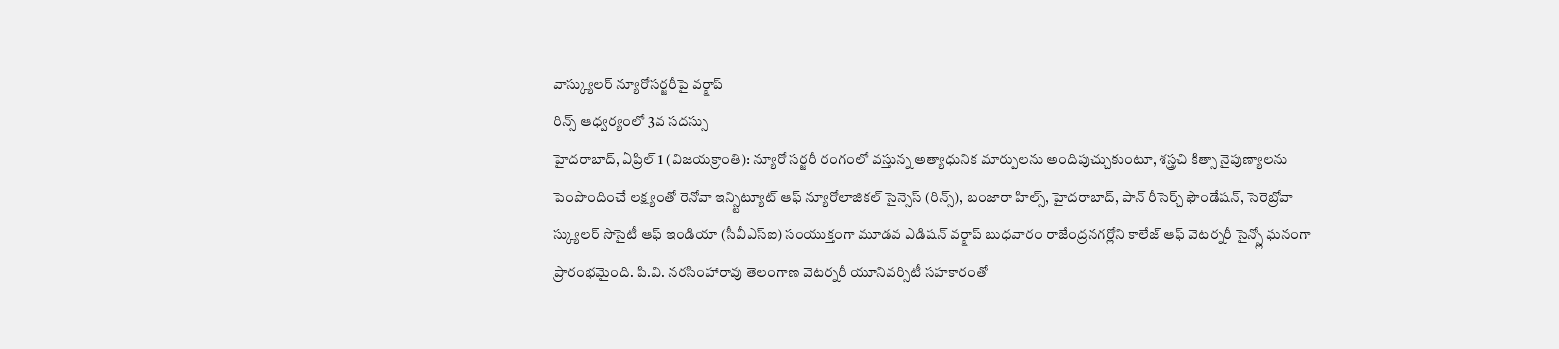వాస్క్యులర్ న్యూరోసర్జరీపై వర్క్షాప్
రిన్స్ ఆధ్వర్యంలో 3వ సదస్సు
హైదరాబాద్, ఏప్రిల్ 1 (విజయక్రాంతి): న్యూరో సర్జరీ రంగంలో వస్తున్న అత్యాధునిక మార్పులను అందిపుచ్చుకుంటూ, శస్త్రచి కిత్సా నైపుణ్యాలను పెంపొందించే లక్ష్యంతో రెనోవా ఇన్స్టిట్యూట్ ఆఫ్ న్యూరోలాజికల్ సైన్సెస్ (రిన్స్), బంజారా హిల్స్, హైదరాబాద్, పాన్ రీసెర్చ్ ఫౌండేషన్, సెరెబ్రోవా స్క్యులర్ సొసైటీ ఆఫ్ ఇండియా (సీవీఎస్ఐ) సంయుక్తంగా మూడవ ఎడిషన్ వర్క్షాప్ బుధవారం రాజేంద్రనగర్లోని కాలేజ్ ఆఫ్ వెటర్నరీ సైన్స్లో ఘనంగా ప్రారంభమైంది. పి.వి. నరసింహారావు తెలంగాణ వెటర్నరీ యూనివర్సిటీ సహకారంతో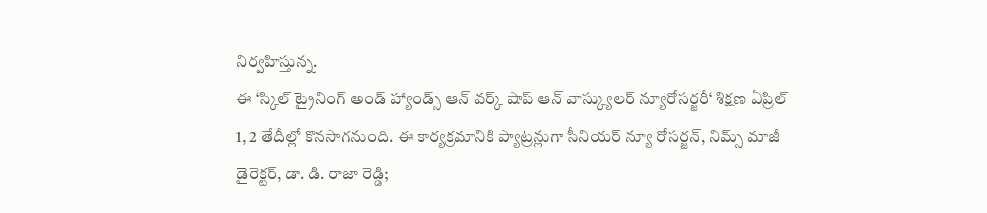నిర్వహిస్తున్న.
ఈ ‘స్కిల్ ట్రైనింగ్ అండ్ హ్యాండ్స్ ఆన్ వర్క్ షాప్ ఆన్ వాస్క్యులర్ న్యూరోసర్జరీ‘ శిక్షణ ఏప్రిల్ 1, 2 తేదీల్లో కొనసాగనుంది. ఈ కార్యక్రమానికి ప్యాట్రన్లుగా సీనియర్ న్యూ రోసర్జన్, నిమ్స్ మాజీ డైరెక్టర్, డా. డి. రాజా రెడ్డి;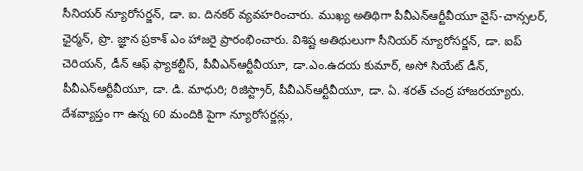సీనియర్ న్యూరోసర్జన్, డా. ఐ. దినకర్ వ్యవహరించారు. ముఖ్య అతిథిగా పీవీఎన్ఆర్టీవీయూ వైస్-చాన్సలర్, ఛైర్మన్, ప్రొ. జ్ఞాన ప్రకాశ్ ఎం హాజరై ప్రారంభించారు. విశిష్ట అతిథులుగా సీనియర్ న్యూరోసర్జన్, డా. ఐప్ చెరియన్, డీన్ ఆఫ్ ఫ్యాకల్టీస్, పీవీఎన్ఆర్టీవీయూ, డా.ఎం.ఉదయ కుమార్, అసో సియేట్ డీన్, పీవీఎన్ఆర్టీవీయూ, డా. డి. మాధురి; రిజిస్ట్రార్, పీవీఎన్ఆర్టీవీయూ, డా. ఏ. శరత్ చంద్ర హాజరయ్యారు.
దేశవ్యాప్తం గా ఉన్న 60 మందికి పైగా న్యూరోసర్జన్లు,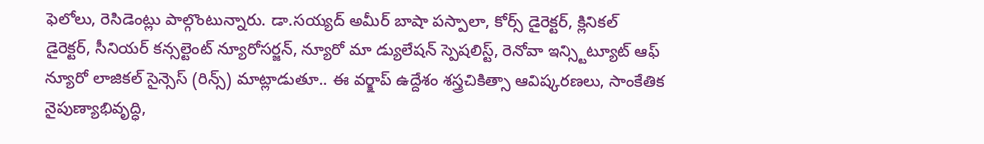ఫెలోలు, రెసిడెంట్లు పాల్గొంటున్నారు. డా.సయ్యద్ అమీర్ బాషా పస్పాలా, కోర్స్ డైరెక్టర్, క్లినికల్ డైరెక్టర్, సీనియర్ కన్సల్టెంట్ న్యూరోసర్జన్, న్యూరో మా డ్యులేషన్ స్పెషలిస్ట్, రెనోవా ఇన్స్టిట్యూట్ ఆఫ్ న్యూరో లాజికల్ సైన్సెస్ (రిన్స్) మాట్లాడుతూ.. ఈ వర్క్షాప్ ఉద్దేశం శస్త్రచికిత్సా ఆవిష్కరణలు, సాంకేతిక నైపుణ్యాభివృద్ధి,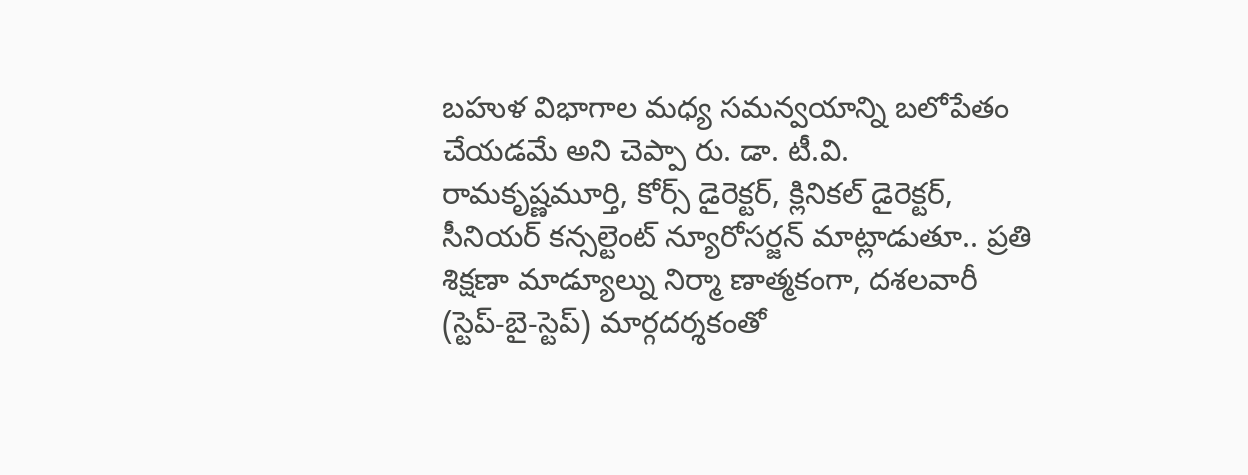బహుళ విభాగాల మధ్య సమన్వయాన్ని బలోపేతం చేయడమే అని చెప్పా రు. డా. టీ.వి. రామకృష్ణమూర్తి, కోర్స్ డైరెక్టర్, క్లినికల్ డైరెక్టర్, సీనియర్ కన్సల్టెంట్ న్యూరోసర్జన్ మాట్లాడుతూ.. ప్రతి శిక్షణా మాడ్యూల్ను నిర్మా ణాత్మకంగా, దశలవారీ (స్టెప్-బై-స్టెప్) మార్గదర్శకంతో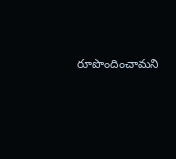రూపొందించామని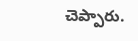చెప్పారు.